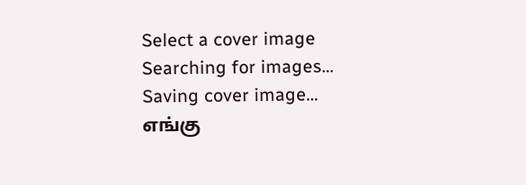Select a cover image
Searching for images...
Saving cover image...
எங்கு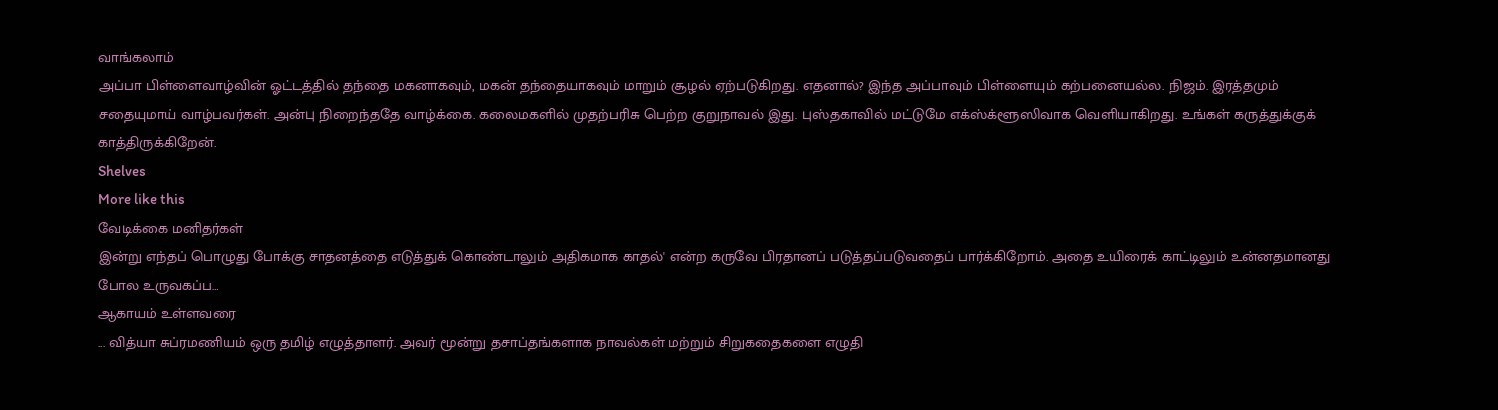வாங்கலாம்
அப்பா பிள்ளைவாழ்வின் ஓட்டத்தில் தந்தை மகனாகவும், மகன் தந்தையாகவும் மாறும் சூழல் ஏற்படுகிறது. எதனால்? இந்த அப்பாவும் பிள்ளையும் கற்பனையல்ல. நிஜம். இரத்தமும் சதையுமாய் வாழ்பவர்கள். அன்பு நிறைந்ததே வாழ்க்கை. கலைமகளில் முதற்பரிசு பெற்ற குறுநாவல் இது. புஸ்தகாவில் மட்டுமே எக்ஸ்க்ளூஸிவாக வெளியாகிறது. உங்கள் கருத்துக்குக் காத்திருக்கிறேன்.
Shelves
More like this
வேடிக்கை மனிதர்கள்
இன்று எந்தப் பொழுது போக்கு சாதனத்தை எடுத்துக் கொண்டாலும் அதிகமாக காதல்' என்ற கருவே பிரதானப் படுத்தப்படுவதைப் பார்க்கிறோம். அதை உயிரைக் காட்டிலும் உன்னதமானது போல உருவகப்ப…
ஆகாயம் உள்ளவரை
... வித்யா சுப்ரமணியம் ஒரு தமிழ் எழுத்தாளர். அவர் மூன்று தசாப்தங்களாக நாவல்கள் மற்றும் சிறுகதைகளை எழுதி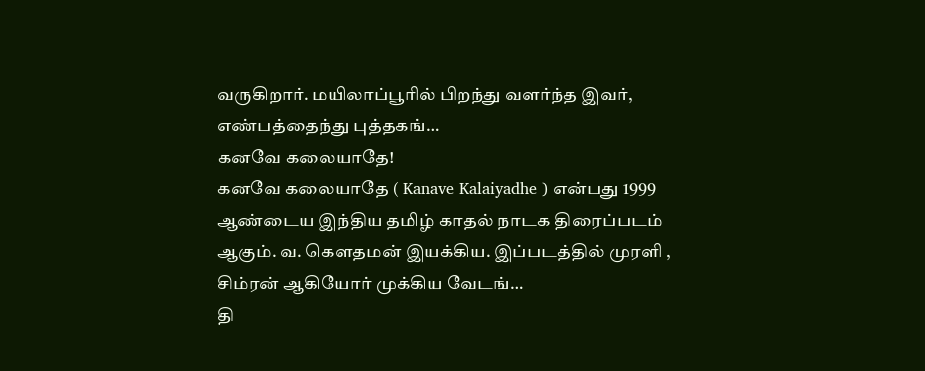வருகிறார். மயிலாப்பூரில் பிறந்து வளர்ந்த இவர், எண்பத்தைந்து புத்தகங்…
கனவே கலையாதே!
கனவே கலையாதே ( Kanave Kalaiyadhe ) என்பது 1999 ஆண்டைய இந்திய தமிழ் காதல் நாடக திரைப்படம் ஆகும். வ. கௌதமன் இயக்கிய. இப்படத்தில் முரளி , சிம்ரன் ஆகியோர் முக்கிய வேடங்…
தி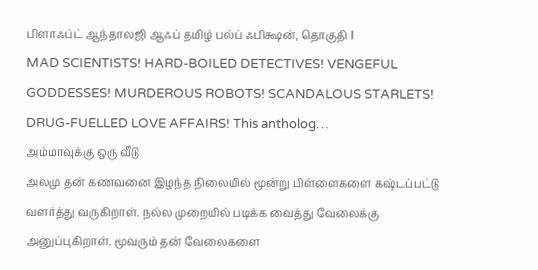பிளாஃப்ட் ஆந்தாலஜி ஆஃப் தமிழ் பல்ப் ஃபிக்ஷன், தொகுதி I
MAD SCIENTISTS! HARD-BOILED DETECTIVES! VENGEFUL GODDESSES! MURDEROUS ROBOTS! SCANDALOUS STARLETS! DRUG-FUELLED LOVE AFFAIRS! This antholog…
அம்மாவுக்கு ஒரு வீடு
அலமு தன் கணவனை இழந்த நிலையில் மூன்று பிள்ளைகளை கஷ்டப்பட்டு வளர்த்து வருகிறாள். நல்ல முறையில் படிக்க வைத்து வேலைக்கு அனுப்புகிறாள். மூவரும் தன் வேலைகளை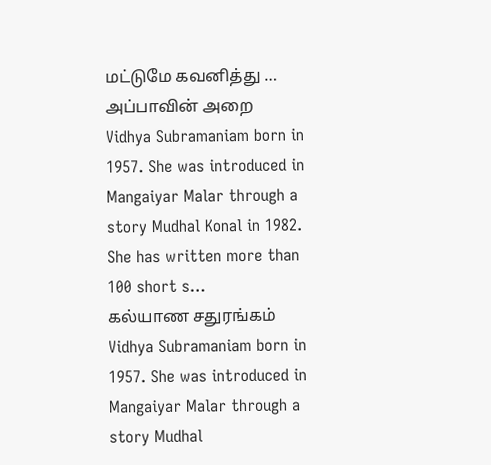மட்டுமே கவனித்து …
அப்பாவின் அறை
Vidhya Subramaniam born in 1957. She was introduced in Mangaiyar Malar through a story Mudhal Konal in 1982. She has written more than 100 short s…
கல்யாண சதுரங்கம்
Vidhya Subramaniam born in 1957. She was introduced in Mangaiyar Malar through a story Mudhal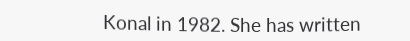Konal in 1982. She has written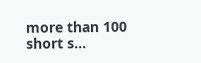more than 100 short s…